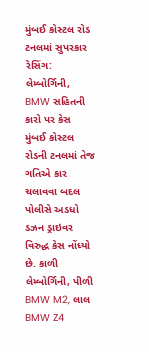મુંબઈ કોસ્ટલ રોડ ટનલમાં સુપરકાર રેસિંગ: લેમ્બોર્ગિની, BMW સહિતની કારો પર કેસ
મુંબઈ કોસ્ટલ રોડની ટનલમાં તેજ ગતિએ કાર ચલાવવા બદલ પોલીસે અડધો ડઝન ડ્રાઇવર વિરુદ્ધ કેસ નોંધ્યો છે. કાળી લેમ્બોર્ગિની, પીળી BMW M2, લાલ BMW Z4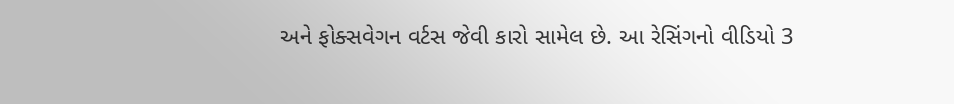અને ફોક્સવેગન વર્ટસ જેવી કારો સામેલ છે. આ રેસિંગનો વીડિયો 3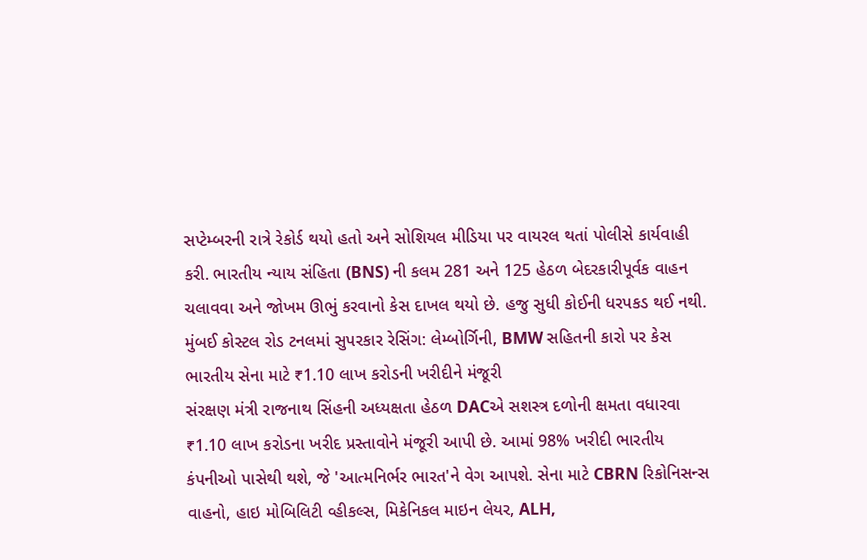સપ્ટેમ્બરની રાત્રે રેકોર્ડ થયો હતો અને સોશિયલ મીડિયા પર વાયરલ થતાં પોલીસે કાર્યવાહી કરી. ભારતીય ન્યાય સંહિતા (BNS) ની કલમ 281 અને 125 હેઠળ બેદરકારીપૂર્વક વાહન ચલાવવા અને જોખમ ઊભું કરવાનો કેસ દાખલ થયો છે. હજુ સુધી કોઈની ધરપકડ થઈ નથી.
મુંબઈ કોસ્ટલ રોડ ટનલમાં સુપરકાર રેસિંગ: લેમ્બોર્ગિની, BMW સહિતની કારો પર કેસ
ભારતીય સેના માટે ₹1.10 લાખ કરોડની ખરીદીને મંજૂરી
સંરક્ષણ મંત્રી રાજનાથ સિંહની અધ્યક્ષતા હેઠળ DACએ સશસ્ત્ર દળોની ક્ષમતા વધારવા ₹1.10 લાખ કરોડના ખરીદ પ્રસ્તાવોને મંજૂરી આપી છે. આમાં 98% ખરીદી ભારતીય કંપનીઓ પાસેથી થશે, જે 'આત્મનિર્ભર ભારત'ને વેગ આપશે. સેના માટે CBRN રિકોનિસન્સ વાહનો, હાઇ મોબિલિટી વ્હીકલ્સ, મિકેનિકલ માઇન લેયર, ALH,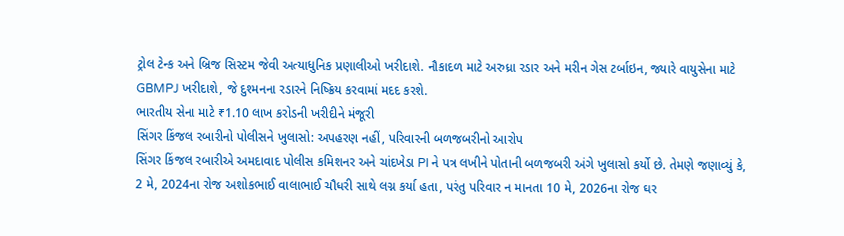ટ્રોલ ટેન્ક અને બ્રિજ સિસ્ટમ જેવી અત્યાધુનિક પ્રણાલીઓ ખરીદાશે. નૌકાદળ માટે અરુધ્રા રડાર અને મરીન ગેસ ટર્બાઇન, જ્યારે વાયુસેના માટે GBMPJ ખરીદાશે, જે દુશ્મનના રડારને નિષ્ક્રિય કરવામાં મદદ કરશે.
ભારતીય સેના માટે ₹1.10 લાખ કરોડની ખરીદીને મંજૂરી
સિંગર કિંજલ રબારીનો પોલીસને ખુલાસો: અપહરણ નહીં, પરિવારની બળજબરીનો આરોપ
સિંગર કિંજલ રબારીએ અમદાવાદ પોલીસ કમિશનર અને ચાંદખેડા PI ને પત્ર લખીને પોતાની બળજબરી અંગે ખુલાસો કર્યો છે. તેમણે જણાવ્યું કે, 2 મે, 2024ના રોજ અશોકભાઈ વાલાભાઈ ચૌધરી સાથે લગ્ન કર્યા હતા, પરંતુ પરિવાર ન માનતા 10 મે, 2026ના રોજ ઘર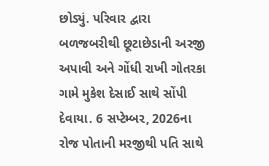છોડ્યું. પરિવાર દ્વારા બળજબરીથી છૂટાછેડાની અરજી અપાવી અને ગોંધી રાખી ગોતરકા ગામે મુકેશ દેસાઈ સાથે સોંપી દેવાયા. 6 સપ્ટેમ્બર, 2026ના રોજ પોતાની મરજીથી પતિ સાથે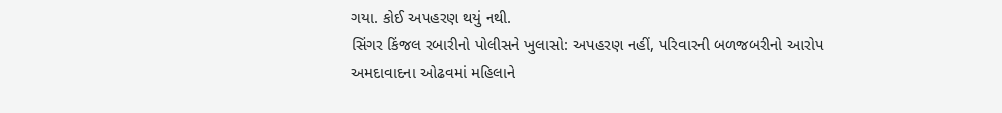ગયા. કોઈ અપહરણ થયું નથી.
સિંગર કિંજલ રબારીનો પોલીસને ખુલાસો: અપહરણ નહીં, પરિવારની બળજબરીનો આરોપ
અમદાવાદના ઓઢવમાં મહિલાને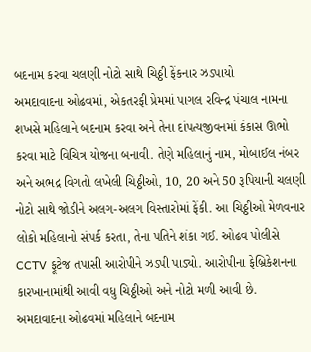બદનામ કરવા ચલણી નોટો સાથે ચિઠ્ઠી ફેંકનાર ઝડપાયો
અમદાવાદના ઓઢવમાં, એકતરફી પ્રેમમાં પાગલ રવિન્દ્ર પંચાલ નામના શખસે મહિલાને બદનામ કરવા અને તેના દાંપત્યજીવનમાં કંકાસ ઊભો કરવા માટે વિચિત્ર યોજના બનાવી. તેણે મહિલાનું નામ, મોબાઈલ નંબર અને અભદ્ર વિગતો લખેલી ચિઠ્ઠીઓ, 10, 20 અને 50 રૂપિયાની ચલણી નોટો સાથે જોડીને અલગ-અલગ વિસ્તારોમાં ફેંકી. આ ચિઠ્ઠીઓ મેળવનાર લોકો મહિલાનો સંપર્ક કરતા, તેના પતિને શંકા ગઈ. ઓઢવ પોલીસે CCTV ફૂટેજ તપાસી આરોપીને ઝડપી પાડ્યો. આરોપીના ફેબ્રિકેશનના કારખાનામાંથી આવી વધુ ચિઠ્ઠીઓ અને નોટો મળી આવી છે.
અમદાવાદના ઓઢવમાં મહિલાને બદનામ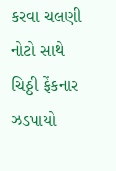કરવા ચલણી નોટો સાથે ચિઠ્ઠી ફેંકનાર ઝડપાયો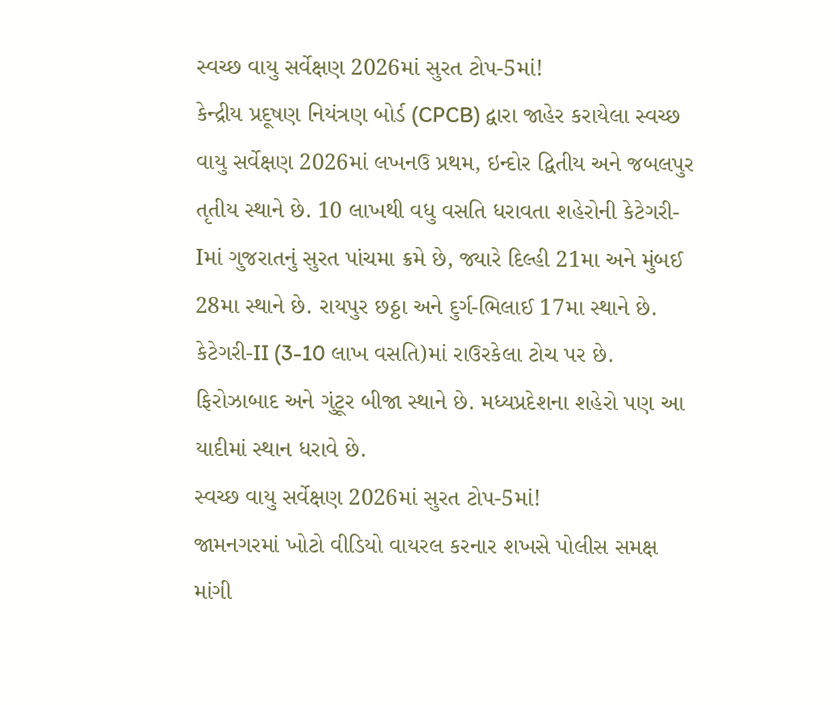સ્વચ્છ વાયુ સર્વેક્ષણ 2026માં સુરત ટોપ-5માં!
કેન્દ્રીય પ્રદૂષણ નિયંત્રણ બોર્ડ (CPCB) દ્વારા જાહેર કરાયેલા સ્વચ્છ વાયુ સર્વેક્ષણ 2026માં લખનઉ પ્રથમ, ઇન્દોર દ્વિતીય અને જબલપુર તૃતીય સ્થાને છે. 10 લાખથી વધુ વસતિ ધરાવતા શહેરોની કેટેગરી-Iમાં ગુજરાતનું સુરત પાંચમા ક્રમે છે, જ્યારે દિલ્હી 21મા અને મુંબઈ 28મા સ્થાને છે. રાયપુર છઠ્ઠા અને દુર્ગ-ભિલાઈ 17મા સ્થાને છે. કેટેગરી-II (3-10 લાખ વસતિ)માં રાઉરકેલા ટોચ પર છે. ફિરોઝાબાદ અને ગુંટૂર બીજા સ્થાને છે. મધ્યપ્રદેશના શહેરો પણ આ યાદીમાં સ્થાન ધરાવે છે.
સ્વચ્છ વાયુ સર્વેક્ષણ 2026માં સુરત ટોપ-5માં!
જામનગરમાં ખોટો વીડિયો વાયરલ કરનાર શખસે પોલીસ સમક્ષ માંગી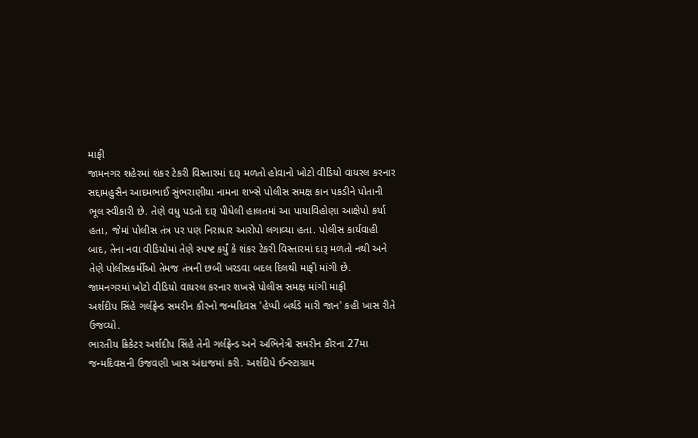માફી
જામનગર શહેરમાં શંકર ટેકરી વિસ્તારમાં દારૂ મળતો હોવાનો ખોટો વીડિયો વાયરલ કરનાર સદ્દામહુસૈન આદમભાઈ સુંભરાણીયા નામના શખ્સે પોલીસ સમક્ષ કાન પકડીને પોતાની ભૂલ સ્વીકારી છે. તેણે વધુ પડતો દારૂ પીધેલી હાલતમાં આ પાયાવિહોણા આક્ષેપો કર્યા હતા, જેમાં પોલીસ તંત્ર પર પણ નિરાધાર આરોપો લગાવ્યા હતા. પોલીસ કાર્યવાહી બાદ, તેના નવા વીડિયોમાં તેણે સ્પષ્ટ કર્યું કે શંકર ટેકરી વિસ્તારમાં દારૂ મળતો નથી અને તેણે પોલીસકર્મીઓ તેમજ તંત્રની છબી ખરડવા બદલ દિલથી માફી માંગી છે.
જામનગરમાં ખોટો વીડિયો વાયરલ કરનાર શખસે પોલીસ સમક્ષ માંગી માફી
અર્શદીપ સિંહે ગર્લફ્રેન્ડ સમરીન કૌરનો જન્મદિવસ 'હેપ્પી બર્થડે મારી જાન' કહી ખાસ રીતે ઉજવ્યો.
ભારતીય ક્રિકેટર અર્શદીપ સિંહે તેની ગર્લફ્રેન્ડ અને અભિનેત્રી સમરીન કૌરના 27મા જન્મદિવસની ઉજવણી ખાસ અંદાજમાં કરી. અર્શદીપે ઈન્સ્ટાગ્રામ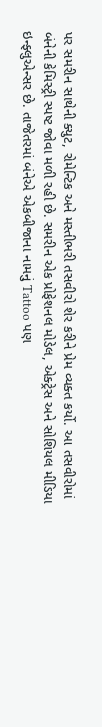પર સમરીન સાથેની ક્યુટ, રોમેન્ટિક અને મસ્તીભરી તસવીરો શેર કરીને પ્રેમ વ્યક્ત કર્યો. આ તસવીરોમાં બંનેની કેમિસ્ટ્રી સ્પષ્ટ જોવા મળી રહી છે. સમરીન એક પ્રોફેશનલ મોડેલ, એક્ટ્રેસ અને સોશિયલ મીડિયા ઇન્ફ્લુએન્સર છે. તાજેતરમાં બંનેએ એકબીજાના નામનું Tattoo પણ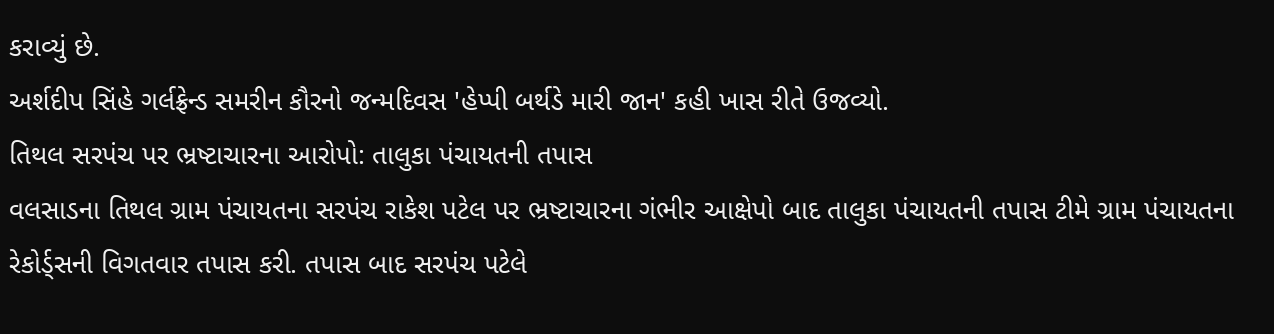કરાવ્યું છે.
અર્શદીપ સિંહે ગર્લફ્રેન્ડ સમરીન કૌરનો જન્મદિવસ 'હેપ્પી બર્થડે મારી જાન' કહી ખાસ રીતે ઉજવ્યો.
તિથલ સરપંચ પર ભ્રષ્ટાચારના આરોપો: તાલુકા પંચાયતની તપાસ
વલસાડના તિથલ ગ્રામ પંચાયતના સરપંચ રાકેશ પટેલ પર ભ્રષ્ટાચારના ગંભીર આક્ષેપો બાદ તાલુકા પંચાયતની તપાસ ટીમે ગ્રામ પંચાયતના રેકોર્ડ્સની વિગતવાર તપાસ કરી. તપાસ બાદ સરપંચ પટેલે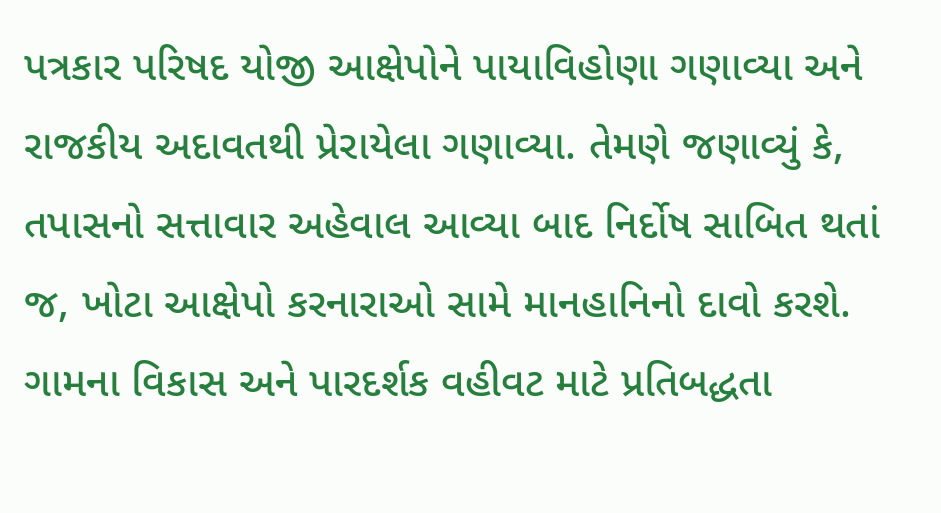પત્રકાર પરિષદ યોજી આક્ષેપોને પાયાવિહોણા ગણાવ્યા અને રાજકીય અદાવતથી પ્રેરાયેલા ગણાવ્યા. તેમણે જણાવ્યું કે, તપાસનો સત્તાવાર અહેવાલ આવ્યા બાદ નિર્દોષ સાબિત થતાં જ, ખોટા આક્ષેપો કરનારાઓ સામે માનહાનિનો દાવો કરશે. ગામના વિકાસ અને પારદર્શક વહીવટ માટે પ્રતિબદ્ધતા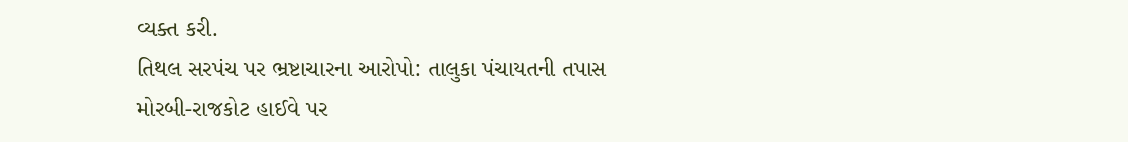વ્યક્ત કરી.
તિથલ સરપંચ પર ભ્રષ્ટાચારના આરોપો: તાલુકા પંચાયતની તપાસ
મોરબી-રાજકોટ હાઈવે પર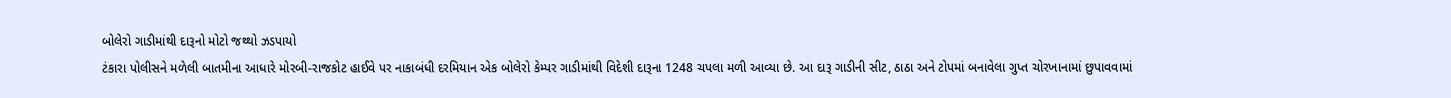બોલેરો ગાડીમાંથી દારૂનો મોટો જથ્થો ઝડપાયો
ટંકારા પોલીસને મળેલી બાતમીના આધારે મોરબી-રાજકોટ હાઈવે પર નાકાબંધી દરમિયાન એક બોલેરો કેમ્પર ગાડીમાંથી વિદેશી દારૂના 1248 ચપલા મળી આવ્યા છે. આ દારૂ ગાડીની સીટ, ઠાઠા અને ટોપમાં બનાવેલા ગુપ્ત ચોરખાનામાં છુપાવવામાં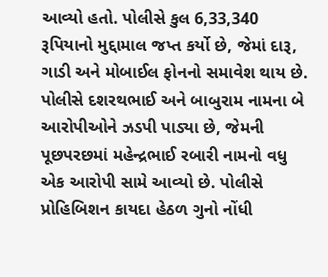આવ્યો હતો. પોલીસે કુલ 6,33,340 રૂપિયાનો મુદ્દામાલ જપ્ત કર્યો છે, જેમાં દારૂ, ગાડી અને મોબાઈલ ફોનનો સમાવેશ થાય છે. પોલીસે દશરથભાઈ અને બાબુરામ નામના બે આરોપીઓને ઝડપી પાડ્યા છે, જેમની પૂછપરછમાં મહેન્દ્રભાઈ રબારી નામનો વધુ એક આરોપી સામે આવ્યો છે. પોલીસે પ્રોહિબિશન કાયદા હેઠળ ગુનો નોંધી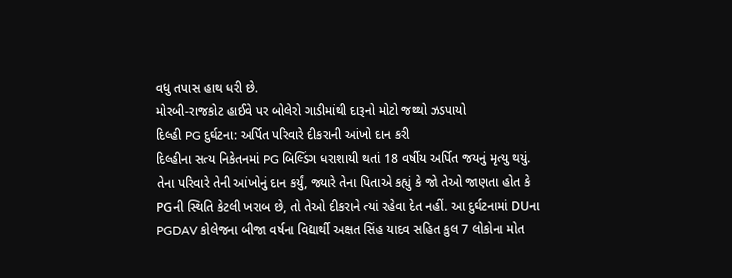વધુ તપાસ હાથ ધરી છે.
મોરબી-રાજકોટ હાઈવે પર બોલેરો ગાડીમાંથી દારૂનો મોટો જથ્થો ઝડપાયો
દિલ્હી PG દુર્ઘટના: અર્પિત પરિવારે દીકરાની આંખો દાન કરી
દિલ્હીના સત્ય નિકેતનમાં PG બિલ્ડિંગ ધરાશાયી થતાં 18 વર્ષીય અર્પિત જયનું મૃત્યુ થયું. તેના પરિવારે તેની આંખોનું દાન કર્યું, જ્યારે તેના પિતાએ કહ્યું કે જો તેઓ જાણતા હોત કે PGની સ્થિતિ કેટલી ખરાબ છે, તો તેઓ દીકરાને ત્યાં રહેવા દેત નહીં. આ દુર્ઘટનામાં DUના PGDAV કોલેજના બીજા વર્ષના વિદ્યાર્થી અક્ષત સિંહ યાદવ સહિત કુલ 7 લોકોના મોત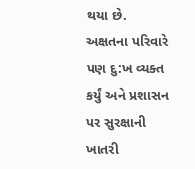થયા છે. અક્ષતના પરિવારે પણ દુ:ખ વ્યક્ત કર્યું અને પ્રશાસન પર સુરક્ષાની ખાતરી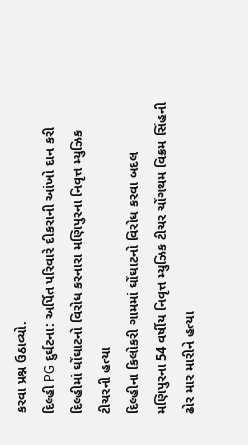કરવા પ્રશ્ન ઉઠાવ્યો.
દિલ્હી PG દુર્ઘટના: અર્પિત પરિવારે દીકરાની આંખો દાન કરી
દિલ્હીમાં ઘોંઘાટનો વિરોધ કરનારા મણિપુરના નિવૃત્ત મ્યુઝિક ટીચરની હત્યા
દિલ્હીના કિલોકરી ગામમાં ઘોંઘાટનો વિરોધ કરવા બદલ મણિપુરના 54 વર્ષીય નિવૃત્ત મ્યુઝિક ટીચર ચોંગથમ વિક્રમ સિંહની ઢોર માર મારીને હત્યા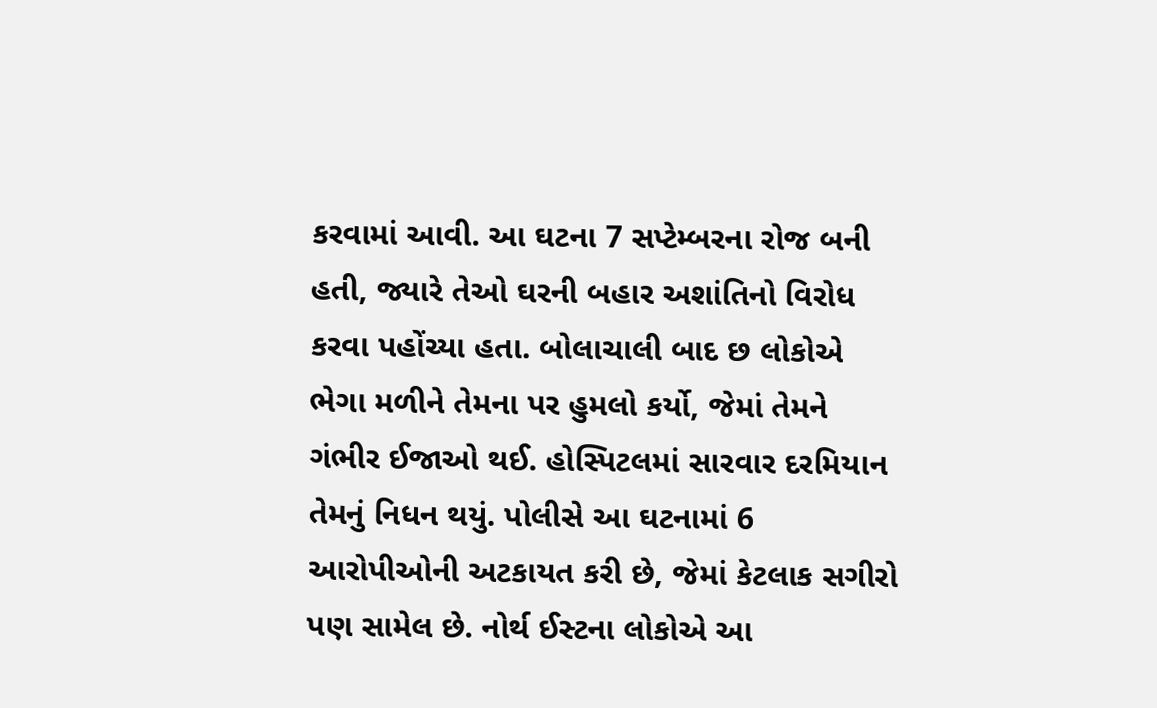કરવામાં આવી. આ ઘટના 7 સપ્ટેમ્બરના રોજ બની હતી, જ્યારે તેઓ ઘરની બહાર અશાંતિનો વિરોધ કરવા પહોંચ્યા હતા. બોલાચાલી બાદ છ લોકોએ ભેગા મળીને તેમના પર હુમલો કર્યો, જેમાં તેમને ગંભીર ઈજાઓ થઈ. હોસ્પિટલમાં સારવાર દરમિયાન તેમનું નિધન થયું. પોલીસે આ ઘટનામાં 6 આરોપીઓની અટકાયત કરી છે, જેમાં કેટલાક સગીરો પણ સામેલ છે. નોર્થ ઈસ્ટના લોકોએ આ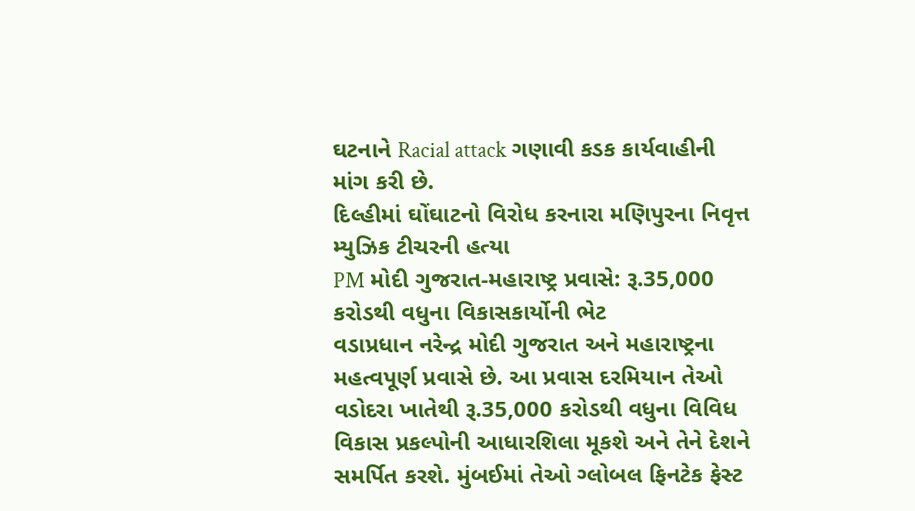ઘટનાને Racial attack ગણાવી કડક કાર્યવાહીની માંગ કરી છે.
દિલ્હીમાં ઘોંઘાટનો વિરોધ કરનારા મણિપુરના નિવૃત્ત મ્યુઝિક ટીચરની હત્યા
PM મોદી ગુજરાત-મહારાષ્ટ્ર પ્રવાસે: રૂ.35,000 કરોડથી વધુના વિકાસકાર્યોની ભેટ
વડાપ્રધાન નરેન્દ્ર મોદી ગુજરાત અને મહારાષ્ટ્રના મહત્વપૂર્ણ પ્રવાસે છે. આ પ્રવાસ દરમિયાન તેઓ વડોદરા ખાતેથી રૂ.35,000 કરોડથી વધુના વિવિધ વિકાસ પ્રકલ્પોની આધારશિલા મૂકશે અને તેને દેશને સમર્પિત કરશે. મુંબઈમાં તેઓ ગ્લોબલ ફિનટેક ફેસ્ટ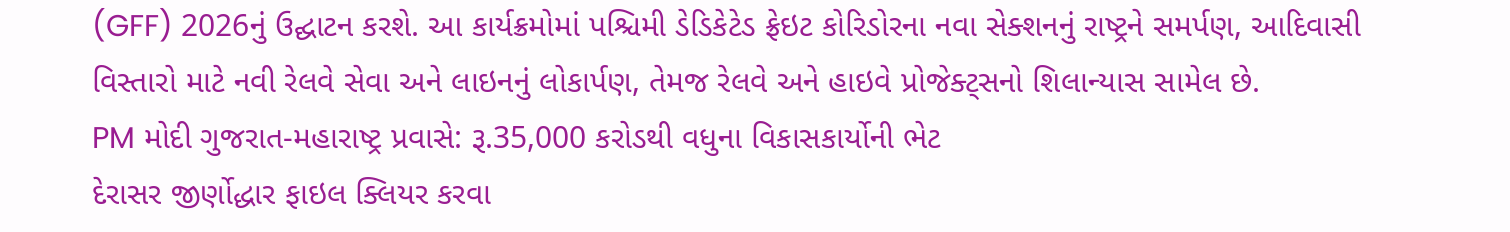(GFF) 2026નું ઉદ્ઘાટન કરશે. આ કાર્યક્રમોમાં પશ્ચિમી ડેડિકેટેડ ફ્રેઇટ કોરિડોરના નવા સેક્શનનું રાષ્ટ્રને સમર્પણ, આદિવાસી વિસ્તારો માટે નવી રેલવે સેવા અને લાઇનનું લોકાર્પણ, તેમજ રેલવે અને હાઇવે પ્રોજેક્ટ્સનો શિલાન્યાસ સામેલ છે.
PM મોદી ગુજરાત-મહારાષ્ટ્ર પ્રવાસે: રૂ.35,000 કરોડથી વધુના વિકાસકાર્યોની ભેટ
દેરાસર જીર્ણોદ્ધાર ફાઇલ ક્લિયર કરવા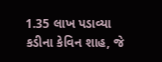1.35 લાખ પડાવ્યા
કડીના કેવિન શાહ, જે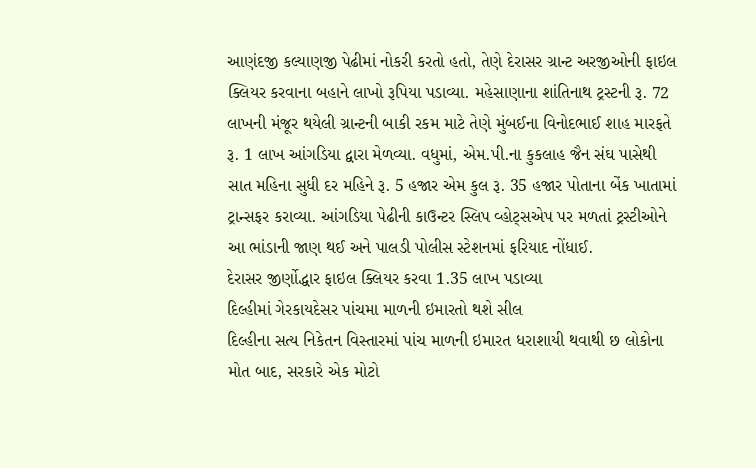આણંદજી કલ્યાણજી પેઢીમાં નોકરી કરતો હતો, તેણે દેરાસર ગ્રાન્ટ અરજીઓની ફાઇલ ક્લિયર કરવાના બહાને લાખો રૂપિયા પડાવ્યા. મહેસાણાના શાંતિનાથ ટ્રસ્ટની રૂ. 72 લાખની મંજૂર થયેલી ગ્રાન્ટની બાકી રકમ માટે તેણે મુંબઈના વિનોદભાઈ શાહ મારફતે રૂ. 1 લાખ આંગડિયા દ્વારા મેળવ્યા. વધુમાં, એમ.પી.ના કુકલાહ જૈન સંઘ પાસેથી સાત મહિના સુધી દર મહિને રૂ. 5 હજાર એમ કુલ રૂ. 35 હજાર પોતાના બેંક ખાતામાં ટ્રાન્સફર કરાવ્યા. આંગડિયા પેઢીની કાઉન્ટર સ્લિપ વ્હોટ્સએપ પર મળતાં ટ્રસ્ટીઓને આ ભાંડાની જાણ થઈ અને પાલડી પોલીસ સ્ટેશનમાં ફરિયાદ નોંધાઈ.
દેરાસર જીર્ણોદ્ધાર ફાઇલ ક્લિયર કરવા 1.35 લાખ પડાવ્યા
દિલ્હીમાં ગેરકાયદેસર પાંચમા માળની ઇમારતો થશે સીલ
દિલ્હીના સત્ય નિકેતન વિસ્તારમાં પાંચ માળની ઇમારત ધરાશાયી થવાથી છ લોકોના મોત બાદ, સરકારે એક મોટો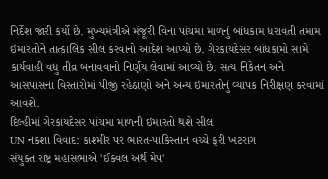નિર્દેશ જારી કર્યો છે. મુખ્યમંત્રીએ મંજૂરી વિના પાંચમા માળનું બાંધકામ ધરાવતી તમામ ઇમારતોને તાત્કાલિક સીલ કરવાનો આદેશ આપ્યો છે. ગેરકાયદેસર બાંધકામો સામે કાર્યવાહી વધુ તીવ્ર બનાવવાનો નિર્ણય લેવામાં આવ્યો છે. સત્ય નિકેતન અને આસપાસના વિસ્તારોમાં પીજી રહેઠાણો અને અન્ય ઇમારતોનું વ્યાપક નિરીક્ષણ કરવામાં આવશે.
દિલ્હીમાં ગેરકાયદેસર પાંચમા માળની ઇમારતો થશે સીલ
UN નકશા વિવાદ: કાશ્મીર પર ભારત-પાકિસ્તાન વચ્ચે ફરી ખટરાગ
સંયુક્ત રાષ્ટ્ર મહાસભાએ 'ઈક્વલ અર્થ મેપ'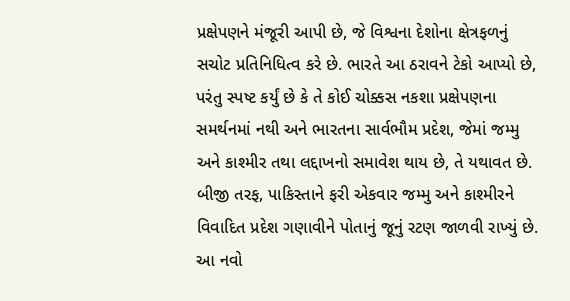પ્રક્ષેપણને મંજૂરી આપી છે, જે વિશ્વના દેશોના ક્ષેત્રફળનું સચોટ પ્રતિનિધિત્વ કરે છે. ભારતે આ ઠરાવને ટેકો આપ્યો છે, પરંતુ સ્પષ્ટ કર્યું છે કે તે કોઈ ચોક્કસ નકશા પ્રક્ષેપણના સમર્થનમાં નથી અને ભારતના સાર્વભૌમ પ્રદેશ, જેમાં જમ્મુ અને કાશ્મીર તથા લદ્દાખનો સમાવેશ થાય છે, તે યથાવત છે. બીજી તરફ, પાકિસ્તાને ફરી એકવાર જમ્મુ અને કાશ્મીરને વિવાદિત પ્રદેશ ગણાવીને પોતાનું જૂનું રટણ જાળવી રાખ્યું છે. આ નવો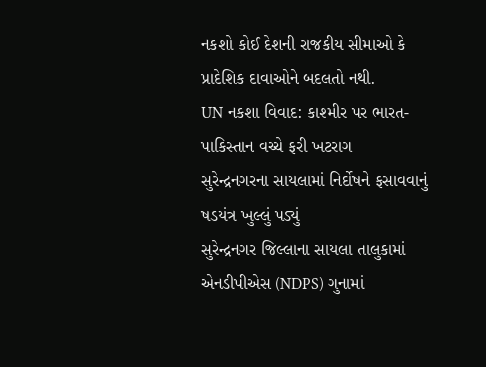નકશો કોઈ દેશની રાજકીય સીમાઓ કે પ્રાદેશિક દાવાઓને બદલતો નથી.
UN નકશા વિવાદ: કાશ્મીર પર ભારત-પાકિસ્તાન વચ્ચે ફરી ખટરાગ
સુરેન્દ્રનગરના સાયલામાં નિર્દોષને ફસાવવાનું ષડયંત્ર ખુલ્લું પડ્યું
સુરેન્દ્રનગર જિલ્લાના સાયલા તાલુકામાં એનડીપીએસ (NDPS) ગુનામાં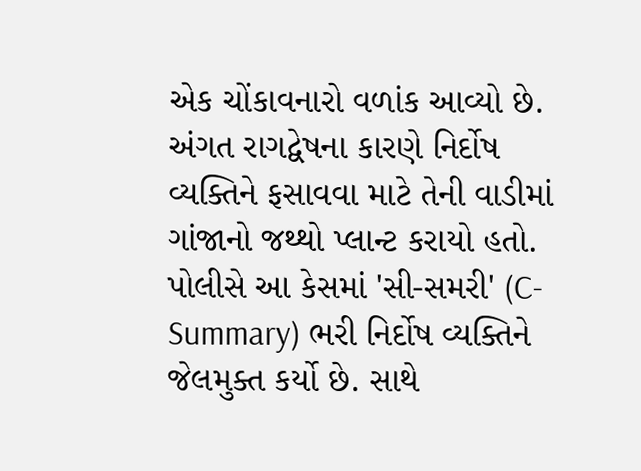એક ચોંકાવનારો વળાંક આવ્યો છે. અંગત રાગદ્વેષના કારણે નિર્દોષ વ્યક્તિને ફસાવવા માટે તેની વાડીમાં ગાંજાનો જથ્થો પ્લાન્ટ કરાયો હતો. પોલીસે આ કેસમાં 'સી-સમરી' (C-Summary) ભરી નિર્દોષ વ્યક્તિને જેલમુક્ત કર્યો છે. સાથે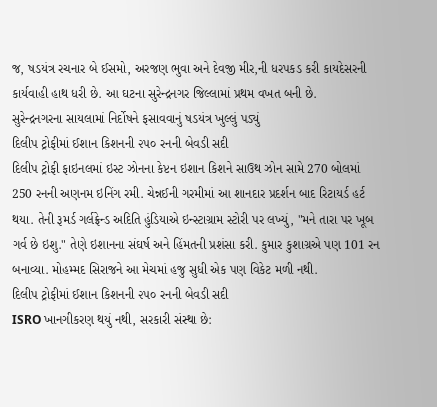જ, ષડયંત્ર રચનાર બે ઈસમો, અરજણ ભુવા અને દેવજી મીર,ની ધરપકડ કરી કાયદેસરની કાર્યવાહી હાથ ધરી છે. આ ઘટના સુરેન્દ્રનગર જિલ્લામાં પ્રથમ વખત બની છે.
સુરેન્દ્રનગરના સાયલામાં નિર્દોષને ફસાવવાનું ષડયંત્ર ખુલ્લું પડ્યું
દિલીપ ટ્રોફીમાં ઈશાન કિશનની ૨૫૦ રનની બેવડી સદી
દિલીપ ટ્રોફી ફાઇનલમાં ઇસ્ટ ઝોનના કેપ્ટન ઇશાન કિશને સાઉથ ઝોન સામે 270 બોલમાં 250 રનની અણનમ ઇનિંગ રમી. ચેન્નઈની ગરમીમાં આ શાનદાર પ્રદર્શન બાદ રિટાયર્ડ હર્ટ થયા. તેની રૂમર્ડ ગર્લફ્રેન્ડ અદિતિ હુંડિયાએ ઇન્સ્ટાગ્રામ સ્ટોરી પર લખ્યું, "મને તારા પર ખૂબ ગર્વ છે ઇશુ." તેણે ઇશાનના સંઘર્ષ અને હિંમતની પ્રશંસા કરી. કુમાર કુશાગ્રએ પણ 101 રન બનાવ્યા. મોહમ્મદ સિરાજને આ મેચમાં હજુ સુધી એક પણ વિકેટ મળી નથી.
દિલીપ ટ્રોફીમાં ઈશાન કિશનની ૨૫૦ રનની બેવડી સદી
ISRO ખાનગીકરણ થયું નથી, સરકારી સંસ્થા છે: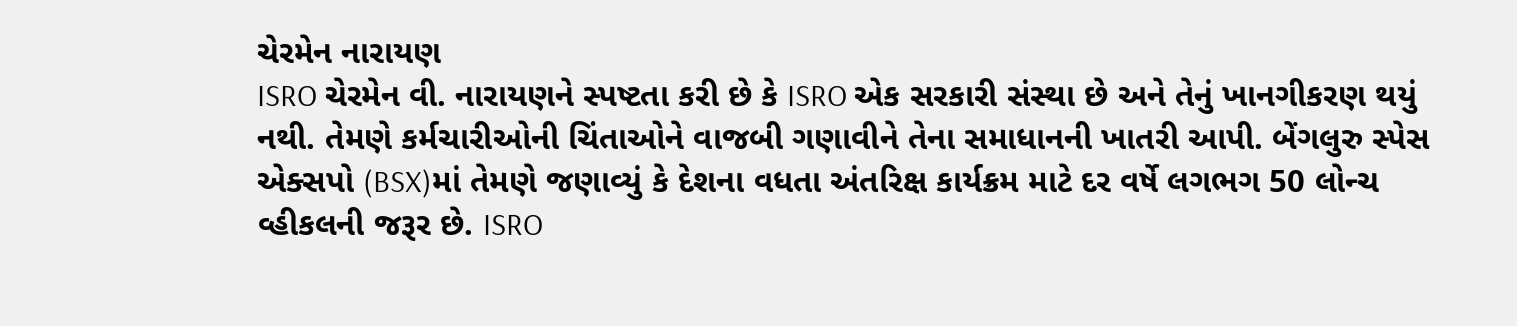ચેરમેન નારાયણ
ISRO ચેરમેન વી. નારાયણને સ્પષ્ટતા કરી છે કે ISRO એક સરકારી સંસ્થા છે અને તેનું ખાનગીકરણ થયું નથી. તેમણે કર્મચારીઓની ચિંતાઓને વાજબી ગણાવીને તેના સમાધાનની ખાતરી આપી. બેંગલુરુ સ્પેસ એક્સપો (BSX)માં તેમણે જણાવ્યું કે દેશના વધતા અંતરિક્ષ કાર્યક્રમ માટે દર વર્ષે લગભગ 50 લોન્ચ વ્હીકલની જરૂર છે. ISRO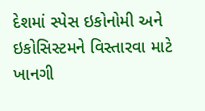દેશમાં સ્પેસ ઇકોનોમી અને ઇકોસિસ્ટમને વિસ્તારવા માટે ખાનગી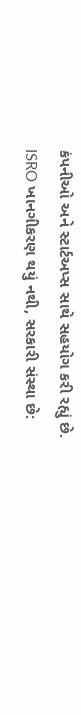કંપનીઓ અને સ્ટાર્ટઅપ્સ સાથે સહયોગ કરી રહ્યું છે.
ISRO ખાનગીકરણ થયું નથી, સરકારી સંસ્થા છે: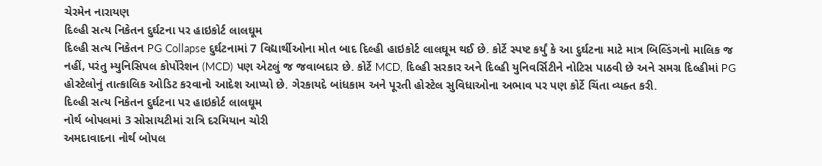ચેરમેન નારાયણ
દિલ્હી સત્ય નિકેતન દુર્ઘટના પર હાઇકોર્ટ લાલઘૂમ
દિલ્હી સત્ય નિકેતન PG Collapse દુર્ઘટનામાં 7 વિદ્યાર્થીઓના મોત બાદ દિલ્હી હાઇકોર્ટ લાલઘૂમ થઈ છે. કોર્ટે સ્પષ્ટ કર્યું કે આ દુર્ઘટના માટે માત્ર બિલ્ડિંગનો માલિક જ નહીં, પરંતુ મ્યુનિસિપલ કોર્પોરેશન (MCD) પણ એટલું જ જવાબદાર છે. કોર્ટે MCD, દિલ્હી સરકાર અને દિલ્હી યુનિવર્સિટીને નોટિસ પાઠવી છે અને સમગ્ર દિલ્હીમાં PG હોસ્ટેલોનું તાત્કાલિક ઓડિટ કરવાનો આદેશ આપ્યો છે. ગેરકાયદે બાંધકામ અને પૂરતી હોસ્ટેલ સુવિધાઓના અભાવ પર પણ કોર્ટે ચિંતા વ્યક્ત કરી.
દિલ્હી સત્ય નિકેતન દુર્ઘટના પર હાઇકોર્ટ લાલઘૂમ
નોર્થ બોપલમાં 3 સોસાયટીમાં રાત્રિ દરમિયાન ચોરી
અમદાવાદના નોર્થ બોપલ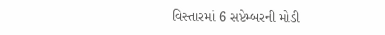વિસ્તારમાં 6 સપ્ટેમ્બરની મોડી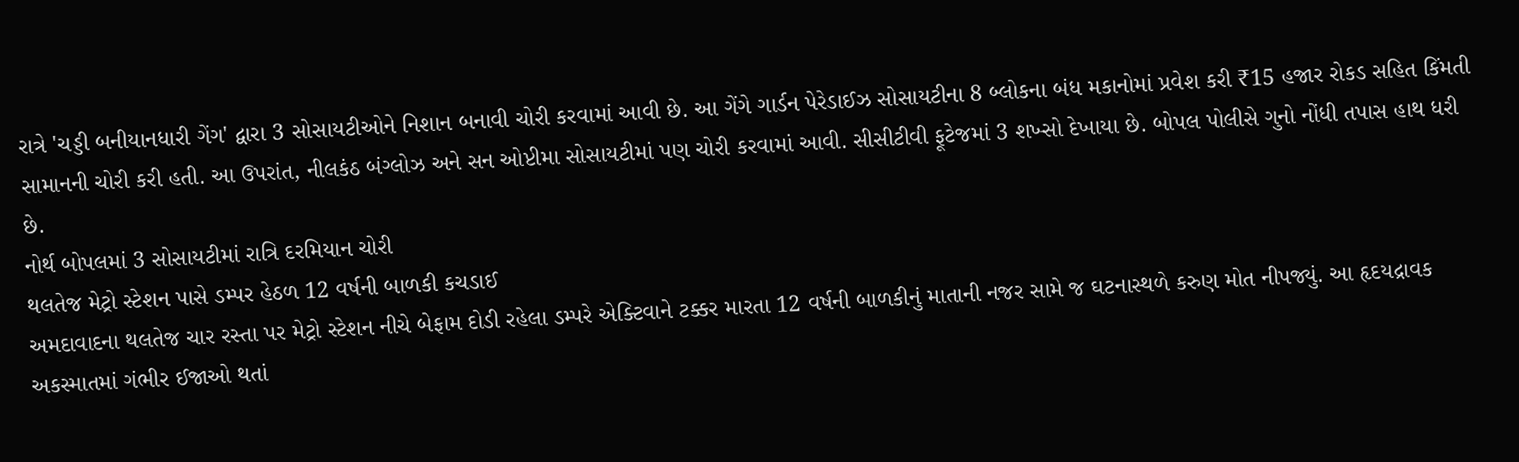રાત્રે 'ચડ્ડી બનીયાનધારી ગેંગ' દ્વારા 3 સોસાયટીઓને નિશાન બનાવી ચોરી કરવામાં આવી છે. આ ગેંગે ગાર્ડન પેરેડાઈઝ સોસાયટીના 8 બ્લોકના બંધ મકાનોમાં પ્રવેશ કરી ₹15 હજાર રોકડ સહિત કિંમતી સામાનની ચોરી કરી હતી. આ ઉપરાંત, નીલકંઠ બંગ્લોઝ અને સન ઓપ્ટીમા સોસાયટીમાં પણ ચોરી કરવામાં આવી. સીસીટીવી ફૂટેજમાં 3 શખ્સો દેખાયા છે. બોપલ પોલીસે ગુનો નોંધી તપાસ હાથ ધરી છે.
નોર્થ બોપલમાં 3 સોસાયટીમાં રાત્રિ દરમિયાન ચોરી
થલતેજ મેટ્રો સ્ટેશન પાસે ડમ્પર હેઠળ 12 વર્ષની બાળકી કચડાઈ
અમદાવાદના થલતેજ ચાર રસ્તા પર મેટ્રો સ્ટેશન નીચે બેફામ દોડી રહેલા ડમ્પરે એક્ટિવાને ટક્કર મારતા 12 વર્ષની બાળકીનું માતાની નજર સામે જ ઘટનાસ્થળે કરુણ મોત નીપજ્યું. આ હૃદયદ્રાવક અકસ્માતમાં ગંભીર ઈજાઓ થતાં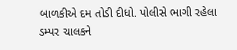બાળકીએ દમ તોડી દીધો. પોલીસે ભાગી રહેલા ડમ્પર ચાલકને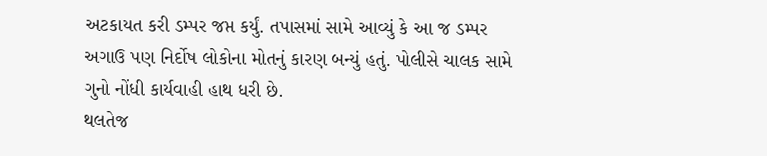અટકાયત કરી ડમ્પર જપ્ત કર્યું. તપાસમાં સામે આવ્યું કે આ જ ડમ્પર અગાઉ પણ નિર્દોષ લોકોના મોતનું કારણ બન્યું હતું. પોલીસે ચાલક સામે ગુનો નોંધી કાર્યવાહી હાથ ધરી છે.
થલતેજ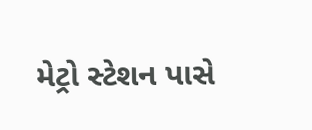મેટ્રો સ્ટેશન પાસે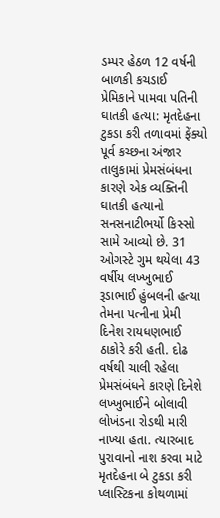ડમ્પર હેઠળ 12 વર્ષની બાળકી કચડાઈ
પ્રેમિકાને પામવા પતિની ઘાતકી હત્યા: મૃતદેહના ટુકડા કરી તળાવમાં ફેંક્યો
પૂર્વ કચ્છના અંજાર તાલુકામાં પ્રેમસંબંધના કારણે એક વ્યક્તિની ઘાતકી હત્યાનો સનસનાટીભર્યો કિસ્સો સામે આવ્યો છે. 31 ઓગસ્ટે ગુમ થયેલા 43 વર્ષીય લખ્ખુભાઈ રૂડાભાઈ હુંબલની હત્યા તેમના પત્નીના પ્રેમી દિનેશ રાયધણભાઈ ઠાકોરે કરી હતી. દોઢ વર્ષથી ચાલી રહેલા પ્રેમસંબંધને કારણે દિનેશે લખ્ખુભાઈને બોલાવી લોખંડના રોડથી મારી નાખ્યા હતા. ત્યારબાદ પુરાવાનો નાશ કરવા માટે મૃતદેહના બે ટુકડા કરી પ્લાસ્ટિકના કોથળામાં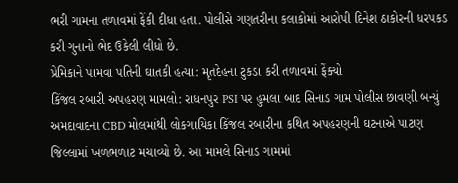ભરી ગામના તળાવમાં ફેંકી દીધા હતા. પોલીસે ગણતરીના કલાકોમાં આરોપી દિનેશ ઠાકોરની ધરપકડ કરી ગુનાનો ભેદ ઉકેલી લીધો છે.
પ્રેમિકાને પામવા પતિની ઘાતકી હત્યા: મૃતદેહના ટુકડા કરી તળાવમાં ફેંક્યો
કિંજલ રબારી અપહરણ મામલો: રાધનપુર PSI પર હુમલા બાદ સિનાડ ગામ પોલીસ છાવણી બન્યું
અમદાવાદના CBD મોલમાંથી લોકગાયિકા કિંજલ રબારીના કથિત અપહરણની ઘટનાએ પાટણ જિલ્લામાં ખળભળાટ મચાવ્યો છે. આ મામલે સિનાડ ગામમાં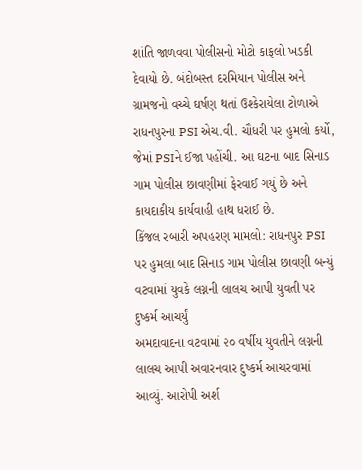શાંતિ જાળવવા પોલીસનો મોટો કાફલો ખડકી દેવાયો છે. બંદોબસ્ત દરમિયાન પોલીસ અને ગ્રામજનો વચ્ચે ઘર્ષણ થતાં ઉશ્કેરાયેલા ટોળાએ રાધનપુરના PSI એચ.વી. ચૌધરી પર હુમલો કર્યો, જેમાં PSIને ઈજા પહોંચી. આ ઘટના બાદ સિનાડ ગામ પોલીસ છાવણીમાં ફેરવાઈ ગયું છે અને કાયદાકીય કાર્યવાહી હાથ ધરાઈ છે.
કિંજલ રબારી અપહરણ મામલો: રાધનપુર PSI પર હુમલા બાદ સિનાડ ગામ પોલીસ છાવણી બન્યું
વટવામાં યુવકે લગ્નની લાલચ આપી યુવતી પર દુષ્કર્મ આચર્યું
અમદાવાદના વટવામાં ૨૦ વર્ષીય યુવતીને લગ્નની લાલચ આપી અવારનવાર દુષ્કર્મ આચરવામાં આવ્યું. આરોપી અર્શ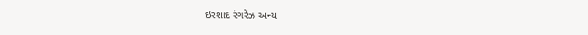ઇરશાદ રંગરેઝ અન્ય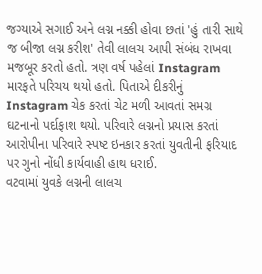જગ્યાએ સગાઈ અને લગ્ન નક્કી હોવા છતાં 'હું તારી સાથે જ બીજા લગ્ન કરીશ' તેવી લાલચ આપી સંબંધ રાખવા મજબૂર કરતો હતો. ત્રણ વર્ષ પહેલાં Instagram મારફતે પરિચય થયો હતો. પિતાએ દીકરીનું Instagram ચેક કરતાં ચેટ મળી આવતાં સમગ્ર ઘટનાનો પર્દાફાશ થયો. પરિવારે લગ્નનો પ્રયાસ કરતાં આરોપીના પરિવારે સ્પષ્ટ ઇનકાર કરતાં યુવતીની ફરિયાદ પર ગુનો નોંધી કાર્યવાહી હાથ ધરાઈ.
વટવામાં યુવકે લગ્નની લાલચ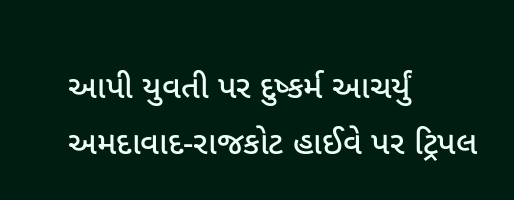આપી યુવતી પર દુષ્કર્મ આચર્યું
અમદાવાદ-રાજકોટ હાઈવે પર ટ્રિપલ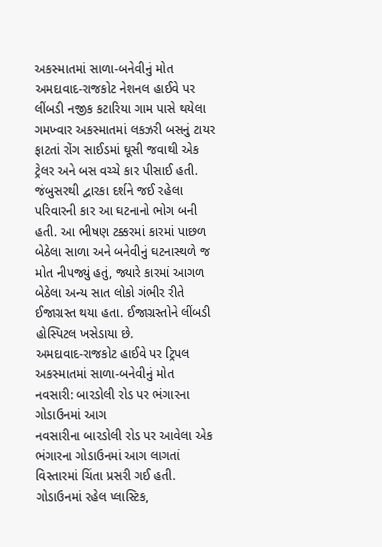અકસ્માતમાં સાળા-બનેવીનું મોત
અમદાવાદ-રાજકોટ નેશનલ હાઈવે પર લીંબડી નજીક કટારિયા ગામ પાસે થયેલા ગમખ્વાર અકસ્માતમાં લકઝરી બસનું ટાયર ફાટતાં રોંગ સાઈડમાં ઘૂસી જવાથી એક ટ્રેલર અને બસ વચ્ચે કાર પીસાઈ હતી. જંબુસરથી દ્વારકા દર્શને જઈ રહેલા પરિવારની કાર આ ઘટનાનો ભોગ બની હતી. આ ભીષણ ટક્કરમાં કારમાં પાછળ બેઠેલા સાળા અને બનેવીનું ઘટનાસ્થળે જ મોત નીપજ્યું હતું, જ્યારે કારમાં આગળ બેઠેલા અન્ય સાત લોકો ગંભીર રીતે ઈજાગ્રસ્ત થયા હતા. ઈજાગ્રસ્તોને લીંબડી હોસ્પિટલ ખસેડાયા છે.
અમદાવાદ-રાજકોટ હાઈવે પર ટ્રિપલ અકસ્માતમાં સાળા-બનેવીનું મોત
નવસારી: બારડોલી રોડ પર ભંગારના ગોડાઉનમાં આગ
નવસારીના બારડોલી રોડ પર આવેલા એક ભંગારના ગોડાઉનમાં આગ લાગતાં વિસ્તારમાં ચિંતા પ્રસરી ગઈ હતી. ગોડાઉનમાં રહેલ પ્લાસ્ટિક,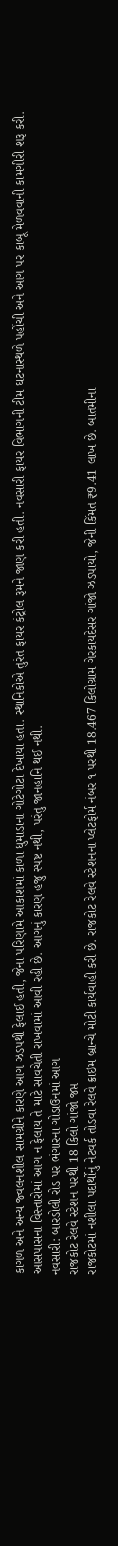કાગળ અને અન્ય જ્વલનશીલ સામગ્રીને કારણે આગ ઝડપથી ફેલાઈ હતી, જેના પરિણામે આકાશમાં કાળા ધુમાડાના ગોટેગોટા દેખાયા હતા. સ્થાનિકોએ તુરંત ફાયર કંટ્રોલ રૂમને જાણ કરી હતી. નવસારી ફાયર વિભાગની ટીમ ઘટનાસ્થળે પહોંચી અને આગ પર કાબૂ મેળવવાની કામગીરી શરૂ કરી. આસપાસના વિસ્તારોમાં આગ ન ફેલાય તે માટે સાવચેતી રાખવામાં આવી રહી છે. આગનું કારણ હજુ સ્પષ્ટ નથી, પરંતુ જાનહાનિ થઈ નથી.
નવસારી: બારડોલી રોડ પર ભંગારના ગોડાઉનમાં આગ
રાજકોટ રેલવે સ્ટેશન પરથી 18 કિલો ગાંજો જપ્ત
રાજકોટમાં નશીલા પદાર્થોનું નેટવર્ક તોડવા રેલવે ક્રાઇમ બ્રાન્ચે મોટી કાર્યવાહી કરી છે. રાજકોટ રેલવે સ્ટેશનના પ્લેટફોર્મ નંબર ૧ પરથી 18.467 કિલોગ્રામ ગેરકાયદેસર ગાંજો ઝડપાયો, જેની કિંમત ₹9.41 લાખ છે. બાતમીના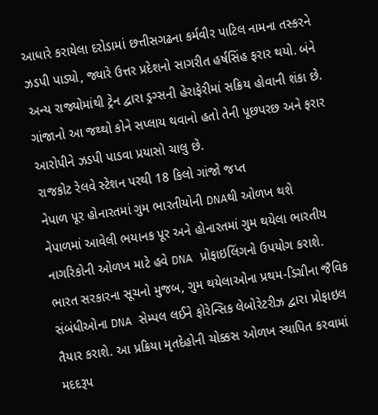આધારે કરાયેલા દરોડામાં છત્તીસગઢના કર્મવીર પાટિલ નામના તસ્કરને ઝડપી પાડ્યો, જ્યારે ઉત્તર પ્રદેશનો સાગરીત હર્ષસિંહ ફરાર થયો. બંને અન્ય રાજ્યોમાંથી ટ્રેન દ્વારા ડ્રગ્સની હેરાફેરીમાં સક્રિય હોવાની શંકા છે. ગાંજાનો આ જથ્થો કોને સપ્લાય થવાનો હતો તેની પૂછપરછ અને ફરાર આરોપીને ઝડપી પાડવા પ્રયાસો ચાલુ છે.
રાજકોટ રેલવે સ્ટેશન પરથી 18 કિલો ગાંજો જપ્ત
નેપાળ પૂર હોનારતમાં ગુમ ભારતીયોની DNAથી ઓળખ થશે
નેપાળમાં આવેલી ભયાનક પૂર અને હોનારતમાં ગુમ થયેલા ભારતીય નાગરિકોની ઓળખ માટે હવે DNA પ્રોફાઇલિંગનો ઉપયોગ કરાશે. ભારત સરકારના સૂચનો મુજબ, ગુમ થયેલાઓના પ્રથમ-ડિગ્રીના જૈવિક સંબંધીઓના DNA સેમ્પલ લઈને ફોરેન્સિક લેબોરેટરીઝ દ્વારા પ્રોફાઇલ તૈયાર કરાશે. આ પ્રક્રિયા મૃતદેહોની ચોક્કસ ઓળખ સ્થાપિત કરવામાં મદદરૂપ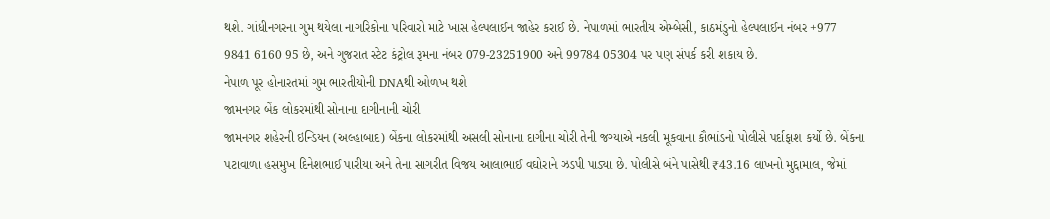થશે. ગાંધીનગરના ગુમ થયેલા નાગરિકોના પરિવારો માટે ખાસ હેલ્પલાઈન જાહેર કરાઈ છે. નેપાળમાં ભારતીય એમ્બેસી, કાઠમંડુનો હેલ્પલાઈન નંબર +977 9841 6160 95 છે, અને ગુજરાત સ્ટેટ કંટ્રોલ રૂમના નંબર 079-23251900 અને 99784 05304 પર પણ સંપર્ક કરી શકાય છે.
નેપાળ પૂર હોનારતમાં ગુમ ભારતીયોની DNAથી ઓળખ થશે
જામનગર બેંક લોકરમાંથી સોનાના દાગીનાની ચોરી
જામનગર શહેરની ઇન્ડિયન (અલ્હાબાદ) બેંકના લોકરમાંથી અસલી સોનાના દાગીના ચોરી તેની જગ્યાએ નકલી મૂકવાના કૌભાંડનો પોલીસે પર્દાફાશ કર્યો છે. બેંકના પટાવાળા હસમુખ દિનેશભાઈ પારીયા અને તેના સાગરીત વિજય આલાભાઈ વઘોરાને ઝડપી પાડ્યા છે. પોલીસે બંને પાસેથી ₹43.16 લાખનો મુદ્દામાલ, જેમાં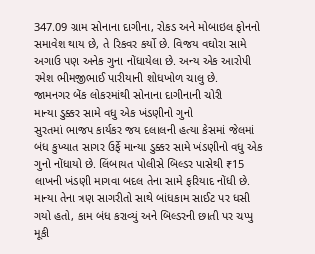347.09 ગ્રામ સોનાના દાગીના, રોકડ અને મોબાઇલ ફોનનો સમાવેશ થાય છે, તે રિકવર કર્યો છે. વિજય વઘોરા સામે અગાઉ પણ અનેક ગુના નોંધાયેલા છે. અન્ય એક આરોપી રમેશ ભીમજીભાઈ પારીયાની શોધખોળ ચાલુ છે.
જામનગર બેંક લોકરમાંથી સોનાના દાગીનાની ચોરી
માન્યા ડુક્કર સામે વધુ એક ખંડણીનો ગુનો
સુરતમાં ભાજપ કાર્યકર જય દલાલની હત્યા કેસમાં જેલમાં બંધ કુખ્યાત સાગર ઉર્ફે માન્યા ડુક્કર સામે ખંડણીનો વધુ એક ગુનો નોંધાયો છે. લિંબાયત પોલીસે બિલ્ડર પાસેથી ₹15 લાખની ખંડણી માગવા બદલ તેના સામે ફરિયાદ નોંધી છે. માન્યા તેના ત્રણ સાગરીતો સાથે બાંધકામ સાઈટ પર ધસી ગયો હતો, કામ બંધ કરાવ્યું અને બિલ્ડરની છાતી પર ચપ્પુ મૂકી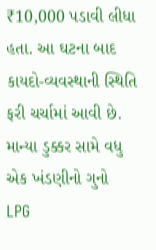₹10,000 પડાવી લીધા હતા. આ ઘટના બાદ કાયદો-વ્યવસ્થાની સ્થિતિ ફરી ચર્ચામાં આવી છે.
માન્યા ડુક્કર સામે વધુ એક ખંડણીનો ગુનો
LPG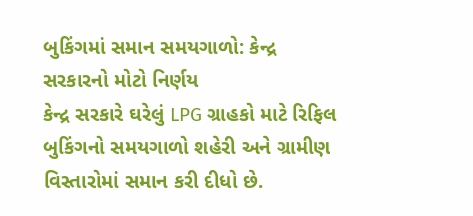બુકિંગમાં સમાન સમયગાળો: કેન્દ્ર સરકારનો મોટો નિર્ણય
કેન્દ્ર સરકારે ઘરેલું LPG ગ્રાહકો માટે રિફિલ બુકિંગનો સમયગાળો શહેરી અને ગ્રામીણ વિસ્તારોમાં સમાન કરી દીધો છે.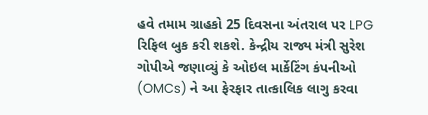હવે તમામ ગ્રાહકો 25 દિવસના અંતરાલ પર LPG રિફિલ બુક કરી શકશે. કેન્દ્રીય રાજ્ય મંત્રી સુરેશ ગોપીએ જણાવ્યું કે ઓઇલ માર્કેટિંગ કંપનીઓ (OMCs) ને આ ફેરફાર તાત્કાલિક લાગુ કરવા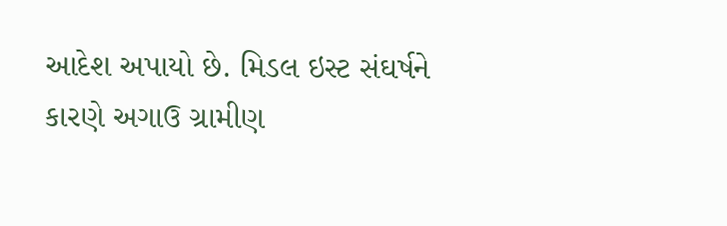આદેશ અપાયો છે. મિડલ ઇસ્ટ સંઘર્ષને કારણે અગાઉ ગ્રામીણ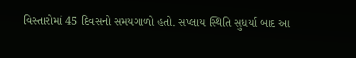વિસ્તારોમાં 45 દિવસનો સમયગાળો હતો. સપ્લાય સ્થિતિ સુધર્યા બાદ આ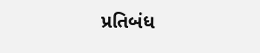પ્રતિબંધ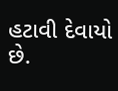હટાવી દેવાયો છે.